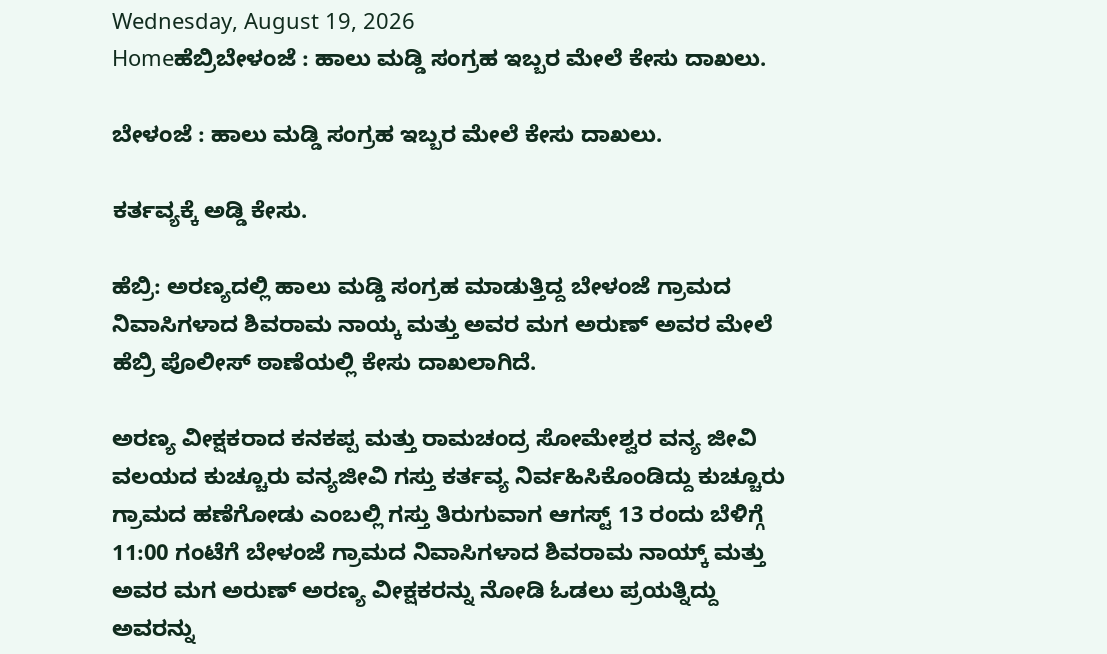Wednesday, August 19, 2026
Homeಹೆಬ್ರಿಬೇಳಂಜೆ : ಹಾಲು ಮಡ್ಡಿ ಸಂಗ್ರಹ ಇಬ್ಬರ ಮೇಲೆ ಕೇಸು ದಾಖಲು.

ಬೇಳಂಜೆ : ಹಾಲು ಮಡ್ಡಿ ಸಂಗ್ರಹ ಇಬ್ಬರ ಮೇಲೆ ಕೇಸು ದಾಖಲು.

ಕರ್ತವ್ಯಕ್ಕೆ ಅಡ್ಡಿ ಕೇಸು.

ಹೆಬ್ರಿ: ಅರಣ್ಯದಲ್ಲಿ ಹಾಲು ಮಡ್ಡಿ ಸಂಗ್ರಹ ಮಾಡುತ್ತಿದ್ದ ಬೇಳಂಜೆ ಗ್ರಾಮದ ನಿವಾಸಿಗಳಾದ ಶಿವರಾಮ ನಾಯ್ಕ ಮತ್ತು ಅವರ ಮಗ ಅರುಣ್ ಅವರ ಮೇಲೆ ಹೆಬ್ರಿ ಪೊಲೀಸ್ ಠಾಣೆಯಲ್ಲಿ ಕೇಸು ದಾಖಲಾಗಿದೆ.

ಅರಣ್ಯ ವೀಕ್ಷಕರಾದ ಕನಕಪ್ಪ ಮತ್ತು ರಾಮಚಂದ್ರ ಸೋಮೇಶ್ವರ ವನ್ಯ ಜೀವಿ ವಲಯದ ಕುಚ್ಚೂರು ವನ್ಯಜೀವಿ ಗಸ್ತು ಕರ್ತವ್ಯ ನಿರ್ವಹಿಸಿಕೊಂಡಿದ್ದು ಕುಚ್ಚೂರು ಗ್ರಾಮದ ಹಣೆಗೋಡು ಎಂಬಲ್ಲಿ ಗಸ್ತು ತಿರುಗುವಾಗ ಆಗಸ್ಟ್ 13 ರಂದು ಬೆಳಿಗ್ಗೆ 11:00 ಗಂಟೆಗೆ ಬೇಳಂಜೆ ಗ್ರಾಮದ ನಿವಾಸಿಗಳಾದ ಶಿವರಾಮ ನಾಯ್ಕ್ ಮತ್ತು ಅವರ ಮಗ ಅರುಣ್ ಅರಣ್ಯ ವೀಕ್ಷಕರನ್ನು ನೋಡಿ ಓಡಲು ಪ್ರಯತ್ನಿದ್ದು ಅವರನ್ನು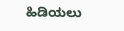ಹಿಡಿಯಲು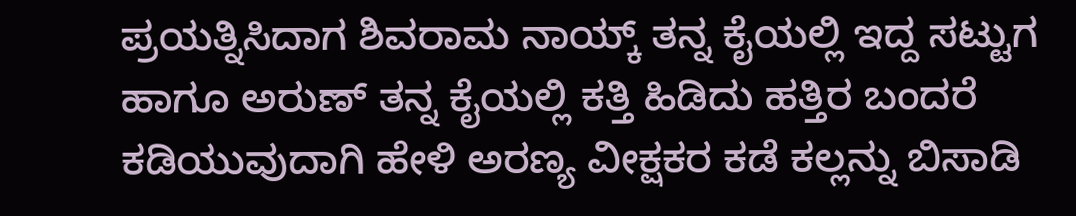ಪ್ರಯತ್ನಿಸಿದಾಗ ಶಿವರಾಮ ನಾಯ್ಕ್ ತನ್ನ ಕೈಯಲ್ಲಿ ಇದ್ದ ಸಟ್ಟುಗ ಹಾಗೂ ಅರುಣ್ ತನ್ನ ಕೈಯಲ್ಲಿ ಕತ್ತಿ ಹಿಡಿದು ಹತ್ತಿರ ಬಂದರೆ ಕಡಿಯುವುದಾಗಿ ಹೇಳಿ ಅರಣ್ಯ ವೀಕ್ಷಕರ ಕಡೆ ಕಲ್ಲನ್ನು ಬಿಸಾಡಿ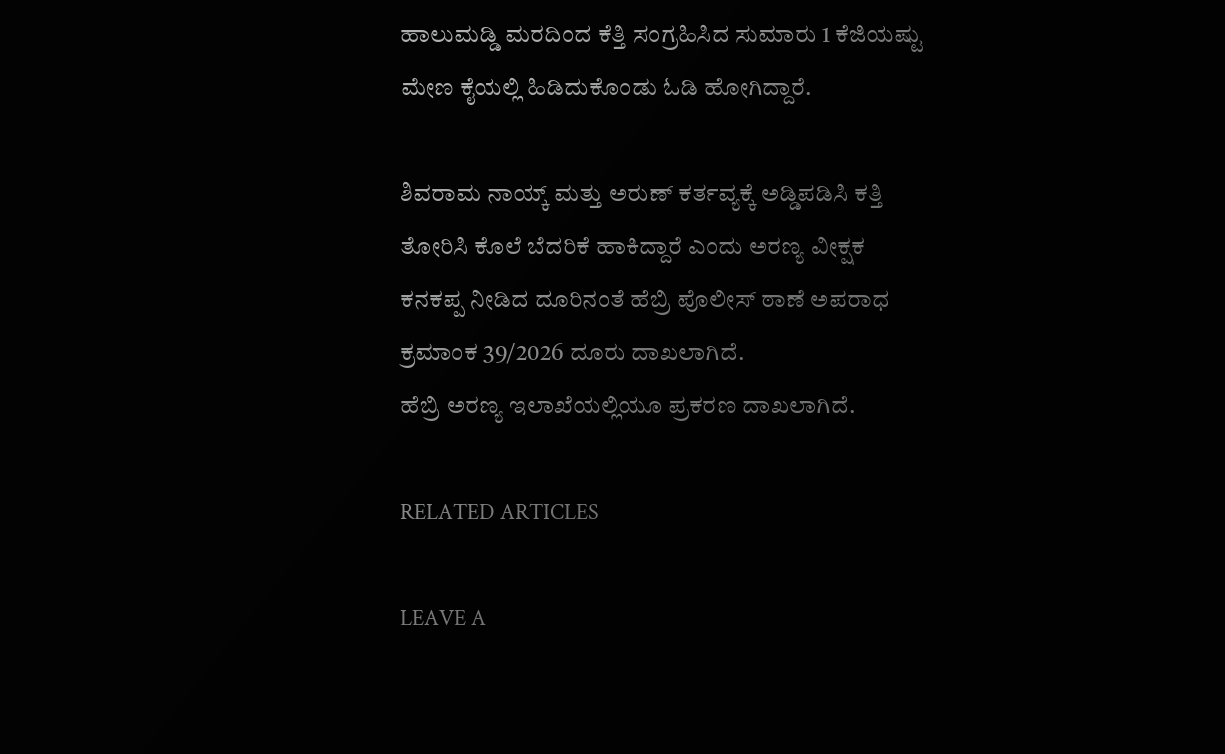ಹಾಲುಮಡ್ಡಿ ಮರದಿಂದ ಕೆತ್ತಿ ಸಂಗ್ರಹಿಸಿದ ಸುಮಾರು 1 ಕೆಜಿಯಷ್ಟು ಮೇಣ ಕೈಯಲ್ಲಿ ಹಿಡಿದುಕೊಂಡು ಓಡಿ ಹೋಗಿದ್ದಾರೆ.

ಶಿವರಾಮ ನಾಯ್ಕ್ ಮತ್ತು ಅರುಣ್ ಕರ್ತವ್ಯಕ್ಕೆ ಅಡ್ಡಿಪಡಿಸಿ ಕತ್ತಿ ತೋರಿಸಿ ಕೊಲೆ ಬೆದರಿಕೆ ಹಾಕಿದ್ದಾರೆ ಎಂದು ಅರಣ್ಯ ವೀಕ್ಷಕ ಕನಕಪ್ಪ ನೀಡಿದ ದೂರಿನಂತೆ ಹೆಬ್ರಿ ಪೊಲೀಸ್‌ ಠಾಣೆ ಅಪರಾಧ ಕ್ರಮಾಂಕ 39/2026 ದೂರು ದಾಖಲಾಗಿದೆ.
ಹೆಬ್ರಿ ಅರಣ್ಯ ಇಲಾಖೆಯಲ್ಲಿಯೂ ಪ್ರಕರಣ ದಾಖಲಾಗಿದೆ.

RELATED ARTICLES

LEAVE A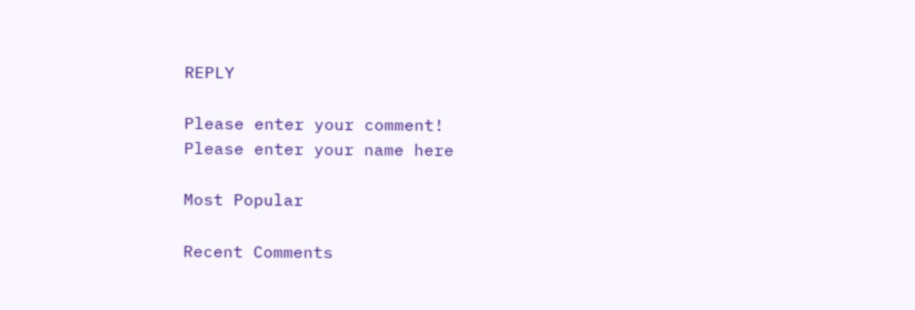REPLY

Please enter your comment!
Please enter your name here

Most Popular

Recent Comments